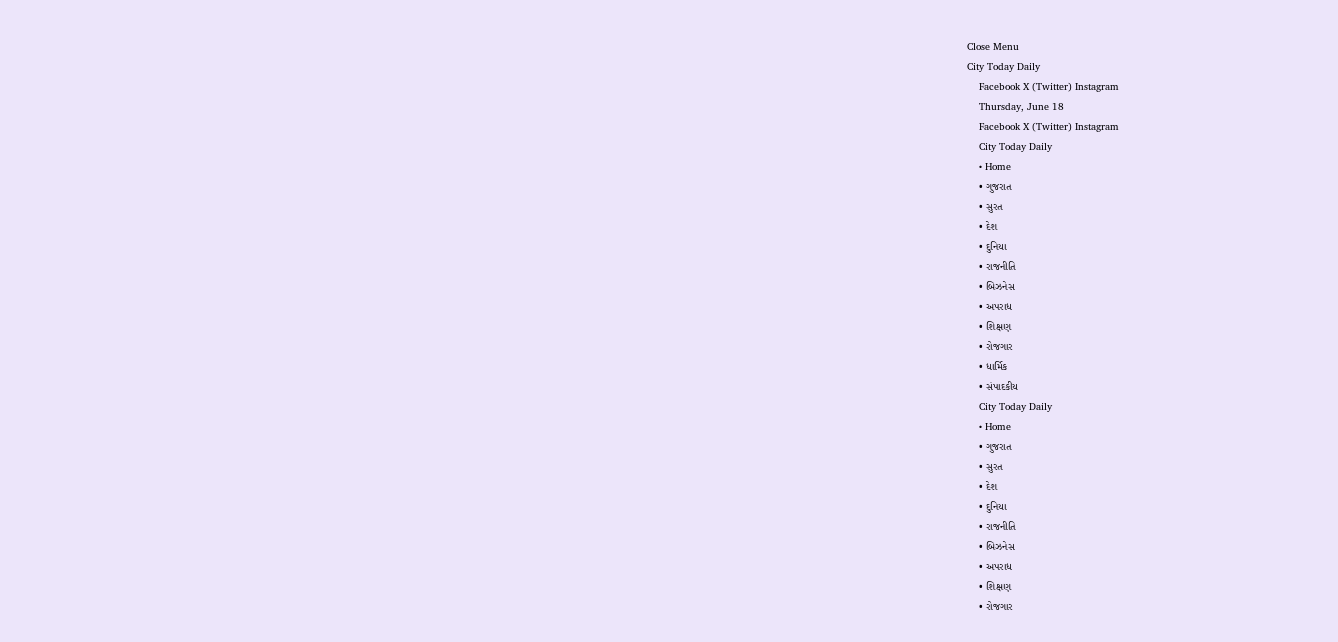Close Menu
City Today Daily
    Facebook X (Twitter) Instagram
    Thursday, June 18
    Facebook X (Twitter) Instagram
    City Today Daily
    • Home
    • ગુજરાત
    • સુરત
    • દેશ
    • દુનિયા
    • રાજનીતિ
    • બિઝનેસ
    • અપરાધ
    • શિક્ષણ
    • રોજગાર
    • ધાર્મિક
    • સંપાદકીય
    City Today Daily
    • Home
    • ગુજરાત
    • સુરત
    • દેશ
    • દુનિયા
    • રાજનીતિ
    • બિઝનેસ
    • અપરાધ
    • શિક્ષણ
    • રોજગાર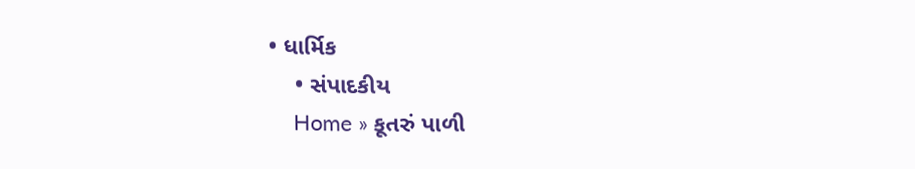• ધાર્મિક
    • સંપાદકીય
    Home » કૂતરું પાળી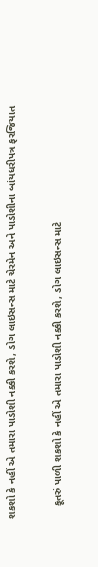શકશો કે નહીં એ તમારા પાડોશી નક્કી કરશે, ડોગ લાઇસન્સ માટે ચેરમેન અને પાડોશીના બાંયધરીપત્ર ફરજિયાત

    કૂતરું પાળી શકશો કે નહીં એ તમારા પાડોશી નક્કી કરશે, ડોગ લાઇસન્સ માટે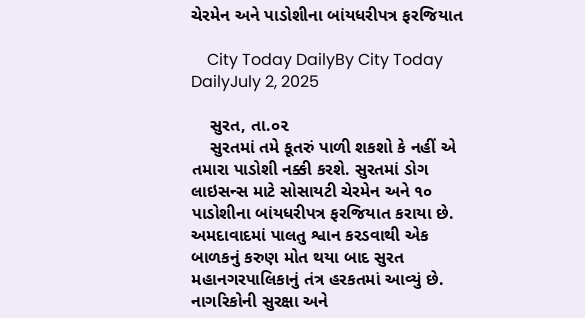ચેરમેન અને પાડોશીના બાંયધરીપત્ર ફરજિયાત

    City Today DailyBy City Today DailyJuly 2, 2025

    સુરત, તા.૦૨
    સુરતમાં તમે કૂતરું પાળી શકશો કે નહીં એ તમારા પાડોશી નક્કી કરશે. સુરતમાં ડોગ લાઇસન્સ માટે સોસાયટી ચેરમેન અને ૧૦ પાડોશીના બાંયધરીપત્ર ફરજિયાત કરાયા છે. અમદાવાદમાં પાલતુ શ્વાન કરડવાથી એક બાળકનું કરુણ મોત થયા બાદ સુરત મહાનગરપાલિકાનું તંત્ર હરકતમાં આવ્યું છે. નાગરિકોની સુરક્ષા અને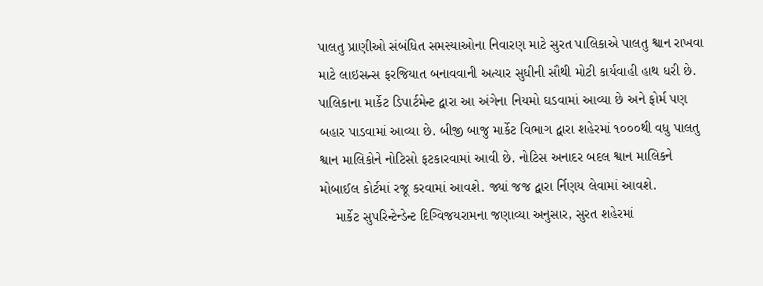પાલતુ પ્રાણીઓ સંબંધિત સમસ્યાઓના નિવારણ માટે સુરત પાલિકાએ પાલતુ શ્વાન રાખવા માટે લાઇસન્સ ફરજિયાત બનાવવાની અત્યાર સુધીની સૌથી મોટી કાર્યવાહી હાથ ધરી છે. પાલિકાના માર્કેટ ડિપાર્ટમેન્ટ દ્વારા આ અંગેના નિયમો ઘડવામાં આવ્યા છે અને ફોર્મ પણ બહાર પાડવામાં આવ્યા છે. બીજી બાજુ માર્કેટ વિભાગ દ્વારા શહેરમાં ૧૦૦૦થી વધુ પાલતુ શ્વાન માલિકોને નોટિસો ફટકારવામાં આવી છે. નોટિસ અનાદર બદલ શ્વાન માલિકને મોબાઈલ કોર્ટમાં રજૂ કરવામાં આવશે. જ્યાં જજ દ્વારા ર્નિણય લેવામાં આવશે.
    માર્કેટ સુપરિન્ટેન્ડેન્ટ દિગ્વિજયરામના જણાવ્યા અનુસાર, સુરત શહેરમાં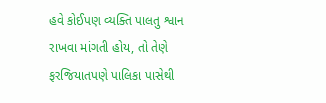હવે કોઈપણ વ્યક્તિ પાલતુ શ્વાન રાખવા માંગતી હોય, તો તેણે ફરજિયાતપણે પાલિકા પાસેથી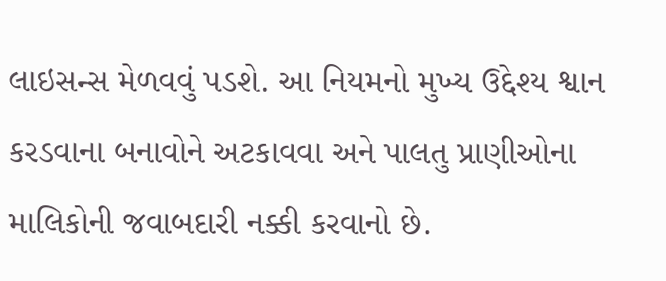લાઇસન્સ મેળવવું પડશે. આ નિયમનો મુખ્ય ઉદ્દેશ્ય શ્વાન કરડવાના બનાવોને અટકાવવા અને પાલતુ પ્રાણીઓના માલિકોની જવાબદારી નક્કી કરવાનો છે.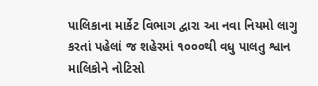પાલિકાના માર્કેટ વિભાગ દ્વારા આ નવા નિયમો લાગુ કરતાં પહેલાં જ શહેરમાં ૧૦૦૦થી વધુ પાલતુ શ્વાન માલિકોને નોટિસો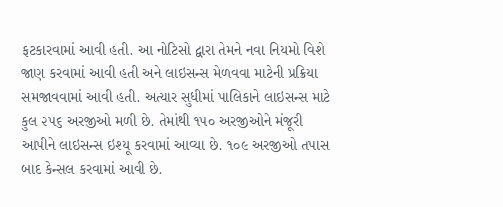ફટકારવામાં આવી હતી. આ નોટિસો દ્વારા તેમને નવા નિયમો વિશે જાણ કરવામાં આવી હતી અને લાઇસન્સ મેળવવા માટેની પ્રક્રિયા સમજાવવામાં આવી હતી. અત્યાર સુધીમાં પાલિકાને લાઇસન્સ માટે કુલ ૨૫૬ અરજીઓ મળી છે. તેમાંથી ૧૫૦ અરજીઓને મંજૂરી આપીને લાઇસન્સ ઇશ્યૂ કરવામાં આવ્યા છે. ૧૦૯ અરજીઓ તપાસ બાદ કેન્સલ કરવામાં આવી છે.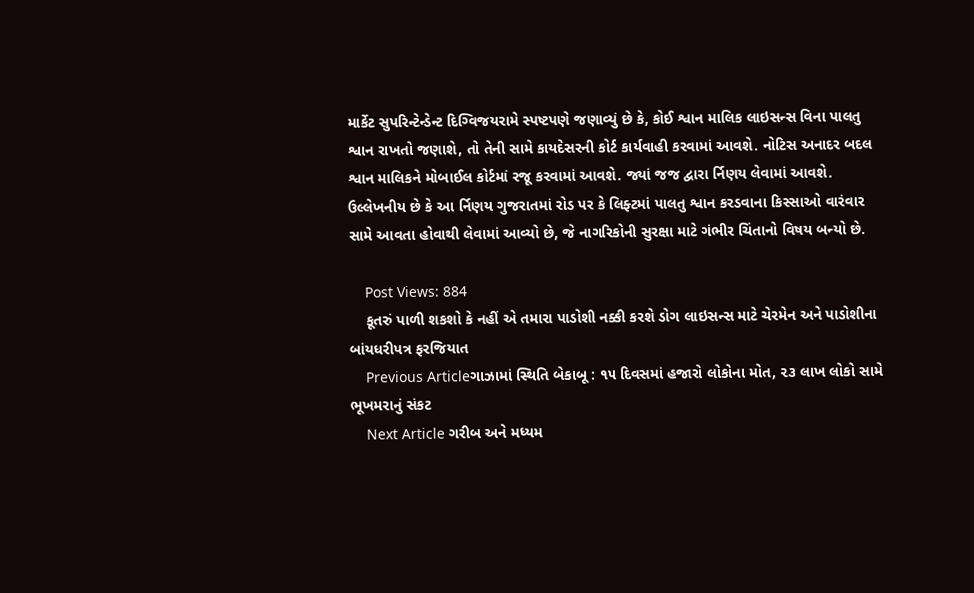માર્કેટ સુપરિન્ટેન્ડેન્ટ દિગ્વિજયરામે સ્પષ્ટપણે જણાવ્યું છે કે, કોઈ શ્વાન માલિક લાઇસન્સ વિના પાલતુ શ્વાન રાખતો જણાશે, તો તેની સામે કાયદેસરની કોર્ટ કાર્યવાહી કરવામાં આવશે. નોટિસ અનાદર બદલ શ્વાન માલિકને મોબાઈલ કોર્ટમાં રજૂ કરવામાં આવશે. જ્યાં જજ દ્વારા ર્નિણય લેવામાં આવશે. ઉલ્લેખનીય છે કે આ ર્નિણય ગુજરાતમાં રોડ પર કે લિફ્ટમાં પાલતુ શ્વાન કરડવાના કિસ્સાઓ વારંવાર સામે આવતા હોવાથી લેવામાં આવ્યો છે, જે નાગરિકોની સુરક્ષા માટે ગંભીર ચિંતાનો વિષય બન્યો છે.

    Post Views: 884
    કૂતરું પાળી શકશો કે નહીં એ તમારા પાડોશી નક્કી કરશે ડોગ લાઇસન્સ માટે ચેરમેન અને પાડોશીના બાંયધરીપત્ર ફરજિયાત
    Previous Articleગાઝામાં સ્થિતિ બેકાબૂ : ૧૫ દિવસમાં હજારો લોકોના મોત, ૨૩ લાખ લોકો સામે ભૂખમરાનું સંકટ
    Next Article ગરીબ અને મધ્યમ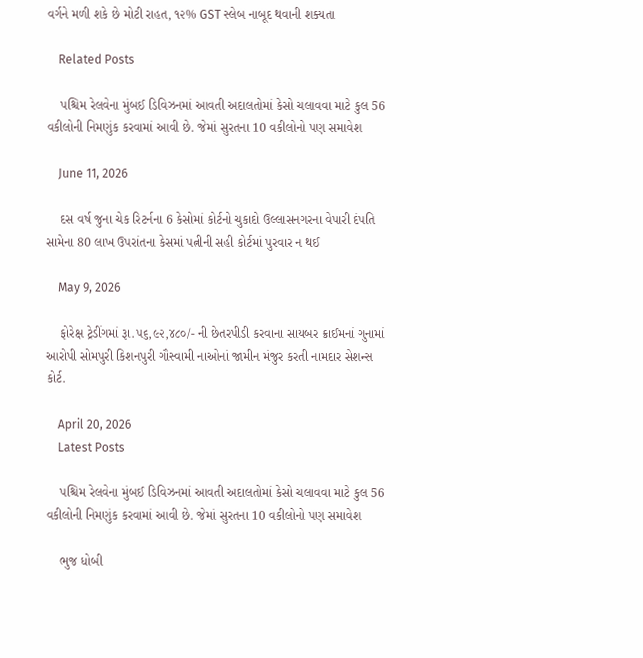વર્ગને મળી શકે છે મોટી રાહત, ૧૨% GST સ્લેબ નાબૂદ થવાની શક્યતા

    Related Posts

    પશ્ચિમ રેલવેના મુંબઈ ડિવિઝનમાં આવતી અદાલતોમાં કેસો ચલાવવા માટે કુલ 56 વકીલોની નિમણુંક કરવામાં આવી છે. જેમાં સુરતના 10 વકીલોનો પણ સમાવેશ

    June 11, 2026

    દસ વર્ષ જુના ચેક રિટર્નના 6 કેસોમાં કોર્ટનો ચુકાદો ઉલ્લાસનગરના વેપારી દંપતિ સામેના 80 લાખ ઉપરાંતના કેસમાં પત્નીની સહી કોર્ટમાં પુરવાર ન થઈ

    May 9, 2026

    ફોરેક્ષ ટ્રેડીંગમાં રૂા.૫૬,૯૨,૪૮૦/- ની છેતરપીડી કરવાના સાયબર ક્રાઈમનાં ગુનામાં આરોપી સોમપુરી કિશનપુરી ગૌસ્વામી નાઓનાં જામીન મંજુર કરતી નામદાર સેશન્સ કોર્ટ.

    April 20, 2026
    Latest Posts

    પશ્ચિમ રેલવેના મુંબઈ ડિવિઝનમાં આવતી અદાલતોમાં કેસો ચલાવવા માટે કુલ 56 વકીલોની નિમણુંક કરવામાં આવી છે. જેમાં સુરતના 10 વકીલોનો પણ સમાવેશ

    ભુજ ધોબી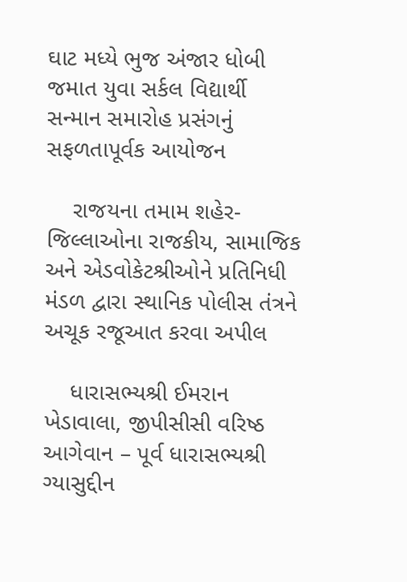ઘાટ મધ્યે ભુજ અંજાર ધોબી જમાત યુવા સર્કલ વિદ્યાર્થી સન્માન સમારોહ પ્રસંગનું સફળતાપૂર્વક આયોજન

    રાજયના તમામ શહેર-જિલ્લાઓના રાજકીય, સામાજિક અને એડવોકેટશ્રીઓને પ્રતિનિધી મંડળ દ્વારા સ્થાનિક પોલીસ તંત્રને અચૂક રજૂઆત કરવા અપીલ

    ધારાસભ્યશ્રી ઈમરાન ખેડાવાલા, જીપીસીસી વરિષ્ઠ આગેવાન – પૂર્વ ધારાસભ્યશ્રી ગ્યાસુદ્દીન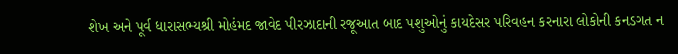શેખ અને પૂર્વ ધારાસભ્યશ્રી મોહંમદ જાવેદ પીરઝાદાની રજૂઆત બાદ પશુઓનું કાયદેસર પરિવહન કરનારા લોકોની કનડગત ન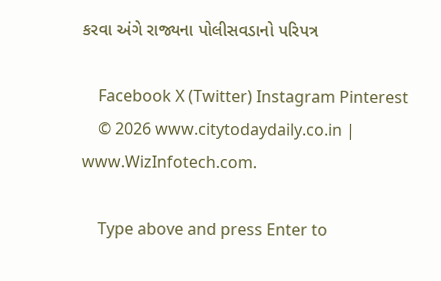કરવા અંગે રાજ્યના પોલીસવડાનો પરિપત્ર

    Facebook X (Twitter) Instagram Pinterest
    © 2026 www.citytodaydaily.co.in | www.WizInfotech.com.

    Type above and press Enter to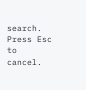search. Press Esc to cancel.